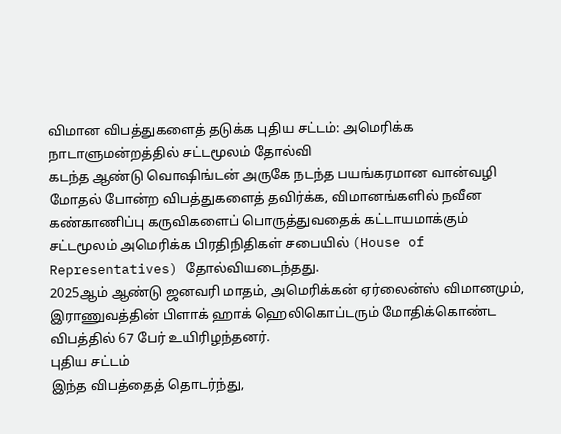விமான விபத்துகளைத் தடுக்க புதிய சட்டம்: அமெரிக்க நாடாளுமன்றத்தில் சட்டமூலம் தோல்வி
கடந்த ஆண்டு வொஷிங்டன் அருகே நடந்த பயங்கரமான வான்வழி மோதல் போன்ற விபத்துகளைத் தவிர்க்க, விமானங்களில் நவீன கண்காணிப்பு கருவிகளைப் பொருத்துவதைக் கட்டாயமாக்கும் சட்டமூலம் அமெரிக்க பிரதிநிதிகள் சபையில் (House of Representatives) தோல்வியடைந்தது.
2025ஆம் ஆண்டு ஜனவரி மாதம், அமெரிக்கன் ஏர்லைன்ஸ் விமானமும், இராணுவத்தின் பிளாக் ஹாக் ஹெலிகொப்டரும் மோதிக்கொண்ட விபத்தில் 67 பேர் உயிரிழந்தனர்.
புதிய சட்டம்
இந்த விபத்தைத் தொடர்ந்து,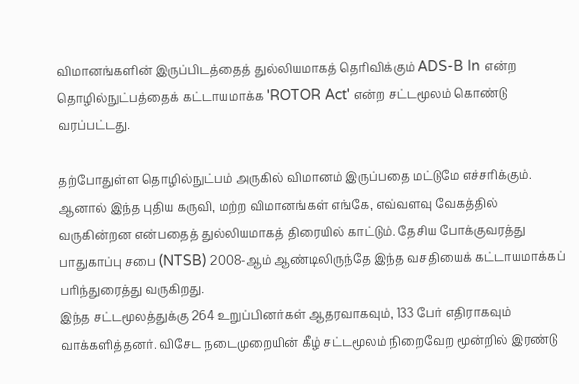விமானங்களின் இருப்பிடத்தைத் துல்லியமாகத் தெரிவிக்கும் ADS-B In என்ற தொழில்நுட்பத்தைக் கட்டாயமாக்க 'ROTOR Act' என்ற சட்டமூலம் கொண்டு வரப்பட்டது.

தற்போதுள்ள தொழில்நுட்பம் அருகில் விமானம் இருப்பதை மட்டுமே எச்சரிக்கும். ஆனால் இந்த புதிய கருவி, மற்ற விமானங்கள் எங்கே, எவ்வளவு வேகத்தில் வருகின்றன என்பதைத் துல்லியமாகத் திரையில் காட்டும். தேசிய போக்குவரத்து பாதுகாப்பு சபை (NTSB) 2008-ஆம் ஆண்டிலிருந்தே இந்த வசதியைக் கட்டாயமாக்கப் பரிந்துரைத்து வருகிறது.
இந்த சட்டமூலத்துக்கு 264 உறுப்பினர்கள் ஆதரவாகவும், 133 பேர் எதிராகவும் வாக்களித்தனர். விசேட நடைமுறையின் கீழ் சட்டமூலம் நிறைவேற மூன்றில் இரண்டு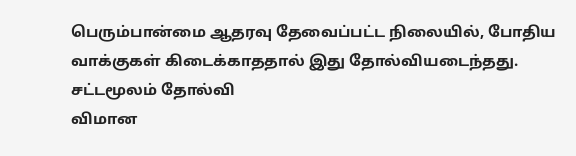பெரும்பான்மை ஆதரவு தேவைப்பட்ட நிலையில், போதிய வாக்குகள் கிடைக்காததால் இது தோல்வியடைந்தது.
சட்டமூலம் தோல்வி
விமான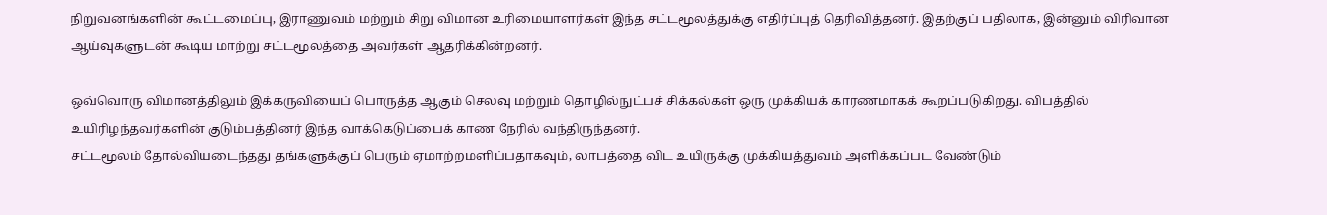நிறுவனங்களின் கூட்டமைப்பு, இராணுவம் மற்றும் சிறு விமான உரிமையாளர்கள் இந்த சட்டமூலத்துக்கு எதிர்ப்புத் தெரிவித்தனர். இதற்குப் பதிலாக, இன்னும் விரிவான ஆய்வுகளுடன் கூடிய மாற்று சட்டமூலத்தை அவர்கள் ஆதரிக்கின்றனர்.

ஒவ்வொரு விமானத்திலும் இக்கருவியைப் பொருத்த ஆகும் செலவு மற்றும் தொழில்நுட்பச் சிக்கல்கள் ஒரு முக்கியக் காரணமாகக் கூறப்படுகிறது. விபத்தில் உயிரிழந்தவர்களின் குடும்பத்தினர் இந்த வாக்கெடுப்பைக் காண நேரில் வந்திருந்தனர்.
சட்டமூலம் தோல்வியடைந்தது தங்களுக்குப் பெரும் ஏமாற்றமளிப்பதாகவும், லாபத்தை விட உயிருக்கு முக்கியத்துவம் அளிக்கப்பட வேண்டும்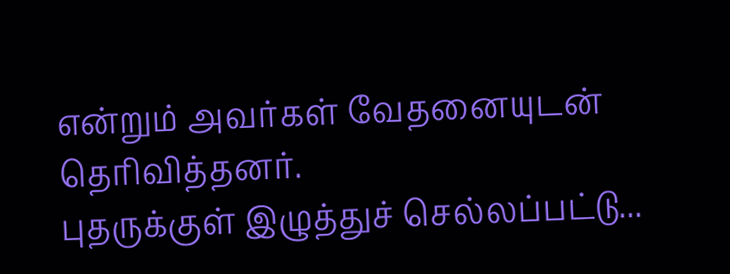என்றும் அவர்கள் வேதனையுடன் தெரிவித்தனர்.
புதருக்குள் இழுத்துச் செல்லப்பட்டு...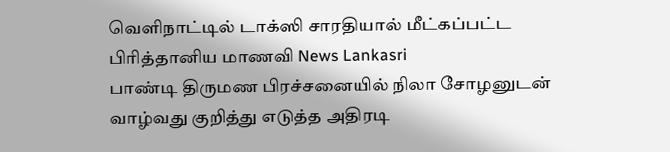வெளிநாட்டில் டாக்ஸி சாரதியால் மீட்கப்பட்ட பிரித்தானிய மாணவி News Lankasri
பாண்டி திருமண பிரச்சனையில் நிலா சோழனுடன் வாழ்வது குறித்து எடுத்த அதிரடி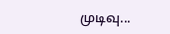முடிவு...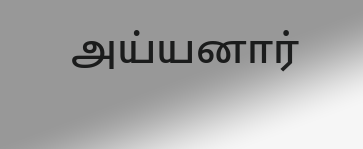அய்யனார்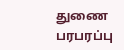துணை பரபரப்பு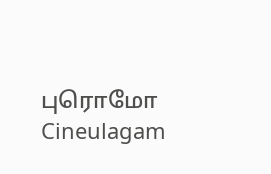புரொமோ Cineulagam